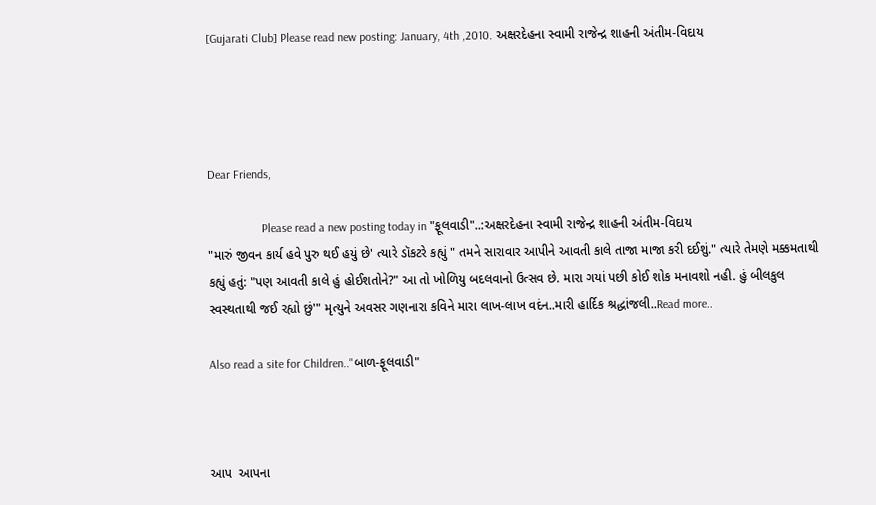[Gujarati Club] Please read new posting: January, 4th ,2010. અક્ષરદેહના સ્વામી રાજેન્દ્ર શાહની અંતીમ-વિદાય




Dear Friends,

                  Please read a new posting today in "ફૂલવાડી"..:અક્ષરદેહના સ્વામી રાજેન્દ્ર શાહની અંતીમ-વિદાય
"મારું જીવન કાર્ય હવે પુરુ થઈ હયું છે' ત્યારે ડૉકટરે કહ્યું " તમને સારાવાર આપીને આવતી કાલે તાજા માજા કરી દઈશું." ત્યારે તેમણે મક્કમતાથી કહ્યું હતું: "પણ આવતી કાલે હું હોઈશતોને?" આ તો ખોળિયુ બદલવાનો ઉત્સવ છે. મારા ગયાં પછી કોઈ શોક મનાવશો નહી. હું બીલકુલ સ્વસ્થતાથી જઈ રહ્યો છું'" મૃત્યુને અવસર ગણનારા કવિને મારા લાખ-લાખ વદંન..મારી હાર્દિક શ્રદ્ધાંજલી..Read more..

Also read a site for Children.."બાળ-ફૂલવાડી"



આપ  આપના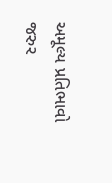અમૂલ્ય પ્રતિભાવો જરુર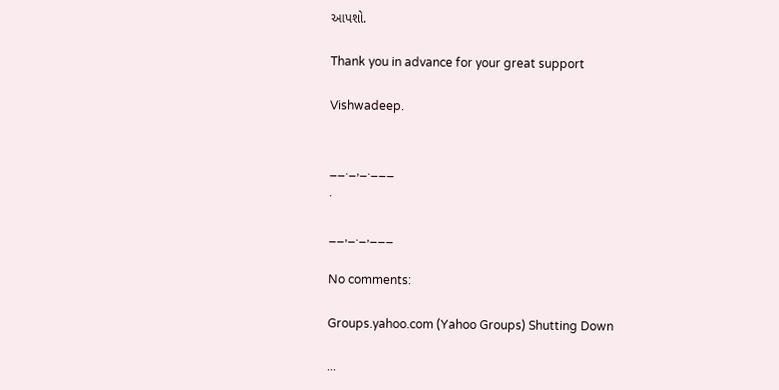આપશો.

Thank you in advance for your great support

Vishwadeep.


__._,_.___
.

__,_._,___

No comments:

Groups.yahoo.com (Yahoo Groups) Shutting Down

...